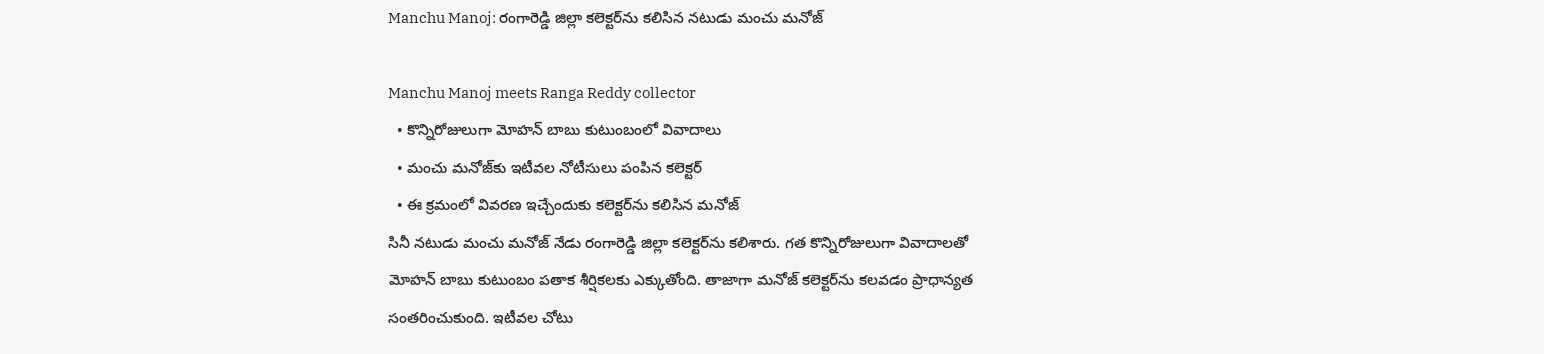Manchu Manoj: రంగారెడ్డి జిల్లా కలెక్టర్‌ను కలిసిన నటుడు మంచు మనోజ్

Manchu Manoj meets Ranga Reddy collector
  • కొన్నిరోజులుగా మోహన్ బాబు కుటుంబంలో వివాదాలు
  • మంచు మనోజ్‌కు ఇటీవల నోటీసులు పంపిన కలెక్టర్
  • ఈ క్రమంలో వివరణ ఇచ్చేందుకు కలెక్టర్‌ను కలిసిన మనోజ్
సినీ నటుడు మంచు మనోజ్ నేడు రంగారెడ్డి జిల్లా కలెక్టర్‌ను కలిశారు. గత కొన్నిరోజులుగా వివాదాలతో మోహన్ బాబు కుటుంబం పతాక శీర్షికలకు ఎక్కుతోంది. తాజాగా మనోజ్ కలెక్టర్‌ను కలవడం ప్రాధాన్యత సంతరించుకుంది. ఇటీవల చోటు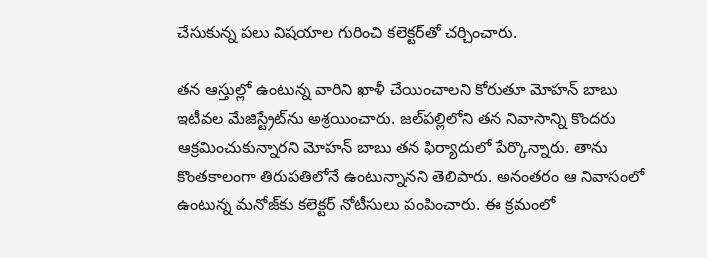చేసుకున్న పలు విషయాల గురించి కలెక్టర్‌తో చర్చించారు.

తన ఆస్తుల్లో ఉంటున్న వారిని ఖాళీ చేయించాలని కోరుతూ మోహన్ బాబు ఇటీవల మేజిస్ట్రేట్‌ను అశ్రయించారు. జల్‌పల్లి‌లోని తన నివాసాన్ని కొందరు ఆక్రమించుకున్నారని మోహన్ బాబు తన ఫిర్యాదులో పేర్కొన్నారు. తాను కొంతకాలంగా తిరుపతిలోనే ఉంటున్నానని తెలిపారు. అనంతరం ఆ నివాసంలో ఉంటున్న మనోజ్‌కు కలెక్టర్ నోటీసులు పంపించారు. ఈ క్రమంలో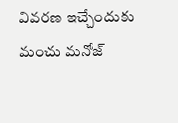వివరణ ఇచ్చేందుకు మంచు మనోజ్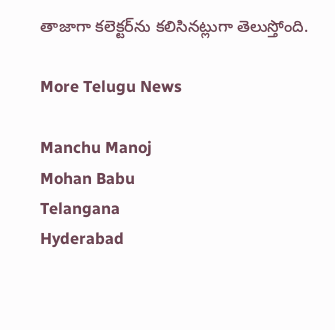తాజాగా కలెక్టర్‌ను కలిసినట్లుగా తెలుస్తోంది.

More Telugu News

Manchu Manoj
Mohan Babu
Telangana
Hyderabad